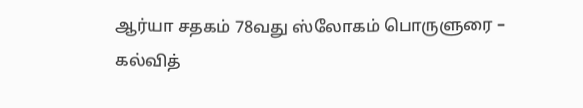ஆர்யா சதகம் 78வது ஸ்லோகம் பொருளுரை – கல்வித்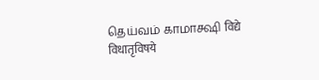தெய்வம் காமாக்ஷி विद्ये विधातृविषये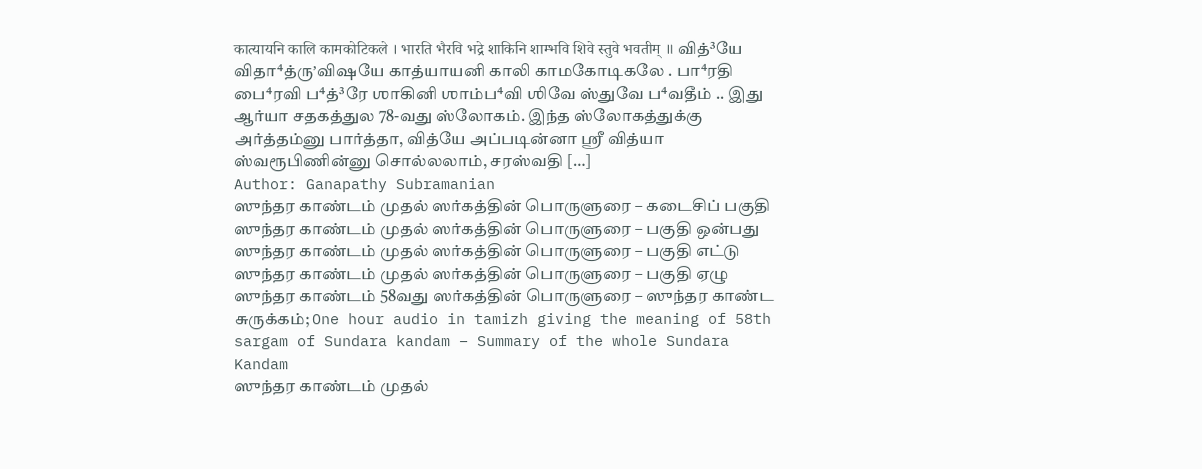कात्यायनि कालि कामकोटिकले । भारति भैरवि भद्रे शाकिनि शाम्भवि शिवे स्तुवे भवतीम् ॥ வித்³யே விதா⁴த்ருʼவிஷயே காத்யாயனி காலி காமகோடிகலே . பா⁴ரதி பை⁴ரவி ப⁴த்³ரே ஶாகினி ஶாம்ப⁴வி ஶிவே ஸ்துவே ப⁴வதீம் .. இது ஆர்யா சதகத்துல 78-வது ஸ்லோகம். இந்த ஸ்லோகத்துக்கு அர்த்தம்னு பார்த்தா, வித்யே அப்படின்னா ஸ்ரீ வித்யா ஸ்வரூபிணின்னு சொல்லலாம், சரஸ்வதி […]
Author: Ganapathy Subramanian
ஸுந்தர காண்டம் முதல் ஸர்கத்தின் பொருளுரை – கடைசிப் பகுதி
ஸுந்தர காண்டம் முதல் ஸர்கத்தின் பொருளுரை – பகுதி ஒன்பது
ஸுந்தர காண்டம் முதல் ஸர்கத்தின் பொருளுரை – பகுதி எட்டு
ஸுந்தர காண்டம் முதல் ஸர்கத்தின் பொருளுரை – பகுதி ஏழு
ஸுந்தர காண்டம் 58வது ஸர்கத்தின் பொருளுரை – ஸுந்தர காண்ட சுருக்கம்; One hour audio in tamizh giving the meaning of 58th sargam of Sundara kandam – Summary of the whole Sundara Kandam
ஸுந்தர காண்டம் முதல்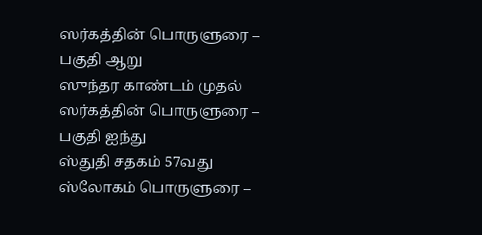ஸர்கத்தின் பொருளுரை – பகுதி ஆறு
ஸுந்தர காண்டம் முதல் ஸர்கத்தின் பொருளுரை – பகுதி ஐந்து
ஸ்துதி சதகம் 57வது ஸ்லோகம் பொருளுரை –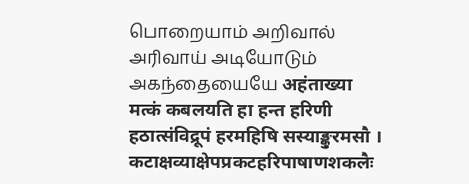பொறையாம் அறிவால் அரிவாய் அடியோடும் அகந்தையையே अहंताख्या मत्कं कबलयति हा हन्त हरिणी हठात्संविद्रूपं हरमहिषि सस्याङ्कुरमसौ । कटाक्षव्याक्षेपप्रकटहरिपाषाणशकलैः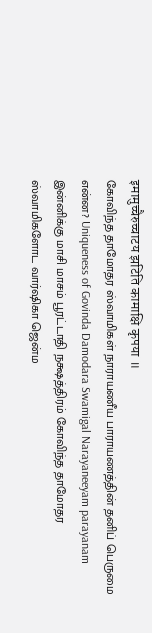इमामुच्चैरुच्चाटय झटिति कामाक्षि कृपया ॥
கோவிந்த தாமோதர ஸ்வாமிகள் நாராயணீய பாராயணத்தின் தனிப் பெருமை என்ன? Uniqueness of Govinda Damodara Swamigal Narayaneeyam parayanam இன்னிக்கு மாசி மாசம் பூரட்டாதி நக்ஷத்திரம் கோவிந்த தாமோதர ஸ்வாமிகளோட வார்ஷிகா ஜென்ம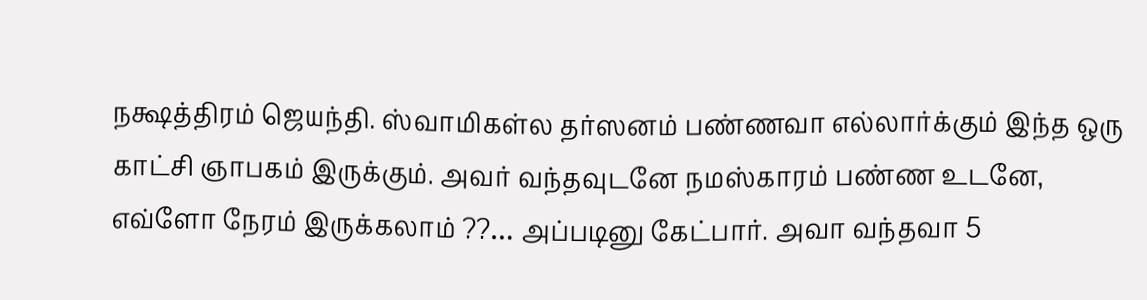நக்ஷத்திரம் ஜெயந்தி. ஸ்வாமிகள்ல தர்ஸனம் பண்ணவா எல்லார்க்கும் இந்த ஒரு காட்சி ஞாபகம் இருக்கும். அவர் வந்தவுடனே நமஸ்காரம் பண்ண உடனே, எவ்ளோ நேரம் இருக்கலாம் ??… அப்படினு கேட்பார். அவா வந்தவா 5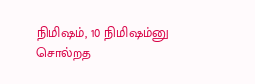நிமிஷம், 10 நிமிஷம்னு சொல்றத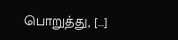பொறுத்து, […]